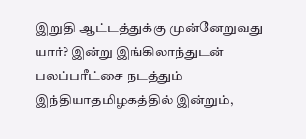இறுதி ஆட்டத்துக்கு முன்னேறுவது யார்? இன்று இங்கிலாந்துடன் பலப்பரீட்சை நடத்தும் இந்தியாதமிழகத்தில் இன்றும்,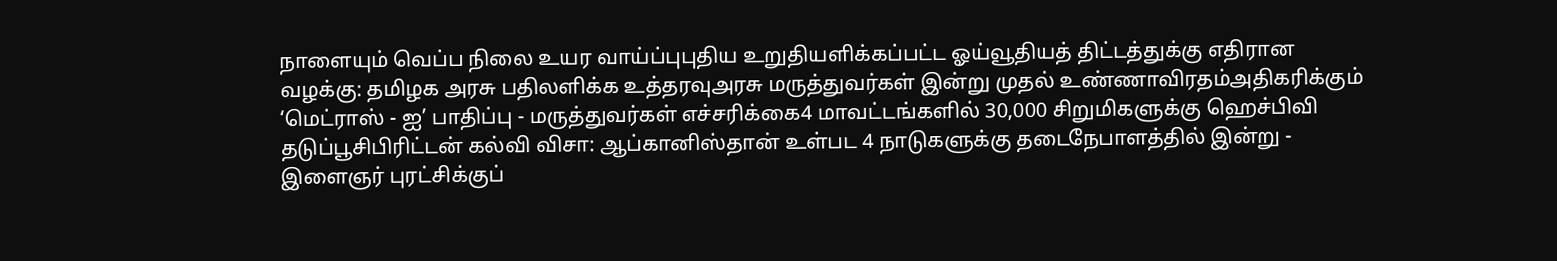நாளையும் வெப்ப நிலை உயர வாய்ப்புபுதிய உறுதியளிக்கப்பட்ட ஓய்வூதியத் திட்டத்துக்கு எதிரான வழக்கு: தமிழக அரசு பதிலளிக்க உத்தரவுஅரசு மருத்துவர்கள் இன்று முதல் உண்ணாவிரதம்அதிகரிக்கும் ‘மெட்ராஸ் - ஐ’ பாதிப்பு - மருத்துவர்கள் எச்சரிக்கை4 மாவட்டங்களில் 30,000 சிறுமிகளுக்கு ஹெச்பிவி தடுப்பூசிபிரிட்டன் கல்வி விசா: ஆப்கானிஸ்தான் உள்பட 4 நாடுகளுக்கு தடைநேபாளத்தில் இன்று - இளைஞர் புரட்சிக்குப்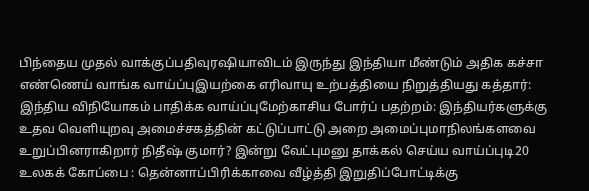பிந்தைய முதல் வாக்குப்பதிவுரஷியாவிடம் இருந்து இந்தியா மீண்டும் அதிக கச்சா எண்ணெய் வாங்க வாய்ப்புஇயற்கை எரிவாயு உற்பத்தியை நிறுத்தியது கத்தார்: இந்திய விநியோகம் பாதிக்க வாய்ப்புமேற்காசிய போர்ப் பதற்றம்: இந்தியர்களுக்கு உதவ வெளியுறவு அமைச்சகத்தின் கட்டுப்பாட்டு அறை அமைப்புமாநிலங்களவை உறுப்பினராகிறார் நிதீஷ் குமார்? இன்று வேட்புமனு தாக்கல் செய்ய வாய்ப்புடி20 உலகக் கோப்பை : தென்னாப்பிரிக்காவை வீழ்த்தி இறுதிப்போட்டிக்கு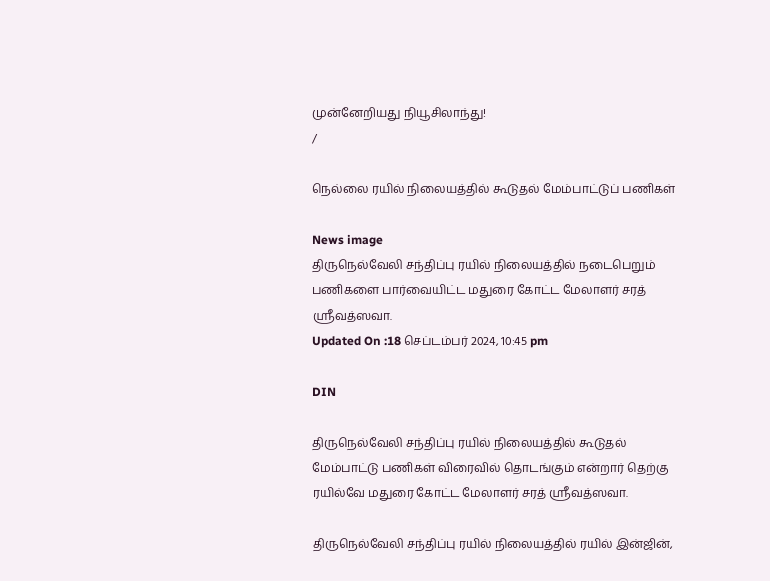முன்னேறியது நியூசிலாந்து!
/

நெல்லை ரயில் நிலையத்தில் கூடுதல் மேம்பாட்டுப் பணிகள்

News image
திருநெல்வேலி சந்திப்பு ரயில் நிலையத்தில் நடைபெறும் பணிகளை பார்வையிட்ட மதுரை கோட்ட மேலாளர் சரத் ஸ்ரீவத்ஸவா.
Updated On :18 செப்டம்பர் 2024, 10:45 pm

DIN

திருநெல்வேலி சந்திப்பு ரயில் நிலையத்தில் கூடுதல் மேம்பாட்டு பணிகள் விரைவில் தொடங்கும் என்றார் தெற்கு ரயில்வே மதுரை கோட்ட மேலாளர் சரத் ஸ்ரீவத்ஸவா.

திருநெல்வேலி சந்திப்பு ரயில் நிலையத்தில் ரயில் இன்ஜின்,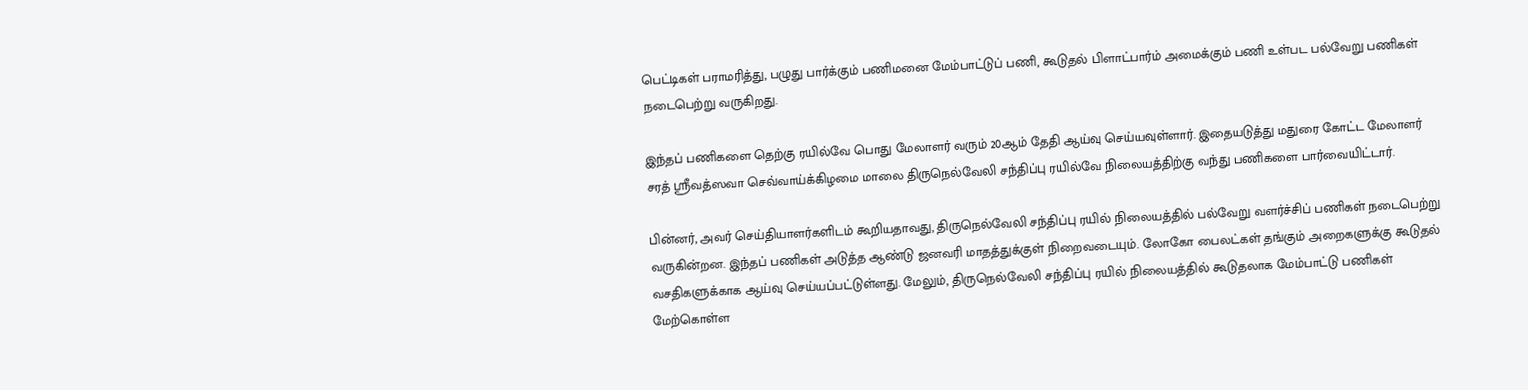பெட்டிகள் பராமரித்து, பழுது பார்க்கும் பணிமனை மேம்பாட்டுப் பணி, கூடுதல் பிளாட்பார்ம் அமைக்கும் பணி உள்பட பல்வேறு பணிகள் நடைபெற்று வருகிறது.

இந்தப் பணிகளை தெற்கு ரயில்வே பொது மேலாளர் வரும் 20ஆம் தேதி ஆய்வு செய்யவுள்ளார். இதையடுத்து மதுரை கோட்ட மேலாளர் சரத் ஸ்ரீவத்ஸவா செவ்வாய்க்கிழமை மாலை திருநெல்வேலி சந்திப்பு ரயில்வே நிலையத்திற்கு வந்து பணிகளை பார்வையிட்டார்.

பின்னர், அவர் செய்தியாளர்களிடம் கூறியதாவது, திருநெல்வேலி சந்திப்பு ரயில் நிலையத்தில் பல்வேறு வளர்ச்சிப் பணிகள் நடைபெற்று வருகின்றன. இந்தப் பணிகள் அடுத்த ஆண்டு ஜனவரி மாதத்துக்குள் நிறைவடையும். லோகோ பைலட்கள் தங்கும் அறைகளுக்கு கூடுதல் வசதிகளுக்காக ஆய்வு செய்யப்பட்டுள்ளது. மேலும், திருநெல்வேலி சந்திப்பு ரயில் நிலையத்தில் கூடுதலாக மேம்பாட்டு பணிகள் மேற்கொள்ள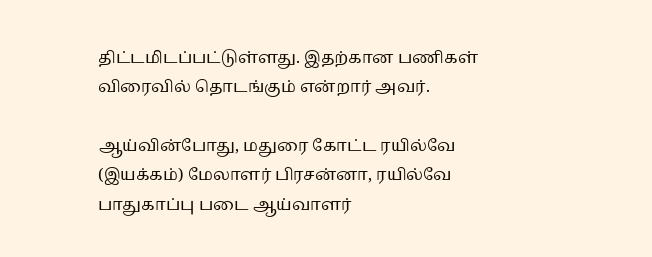திட்டமிடப்பட்டுள்ளது. இதற்கான பணிகள் விரைவில் தொடங்கும் என்றார் அவர்.

ஆய்வின்போது, மதுரை கோட்ட ரயில்வே (இயக்கம்) மேலாளர் பிரசன்னா, ரயில்வே பாதுகாப்பு படை ஆய்வாளர்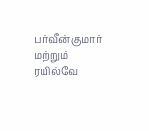பர்வீன்குமார் மற்றும் ரயில்வே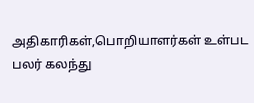அதிகாரிகள்,பொறியாளர்கள் உள்பட பலர் கலந்து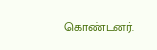கொண்டனர்.